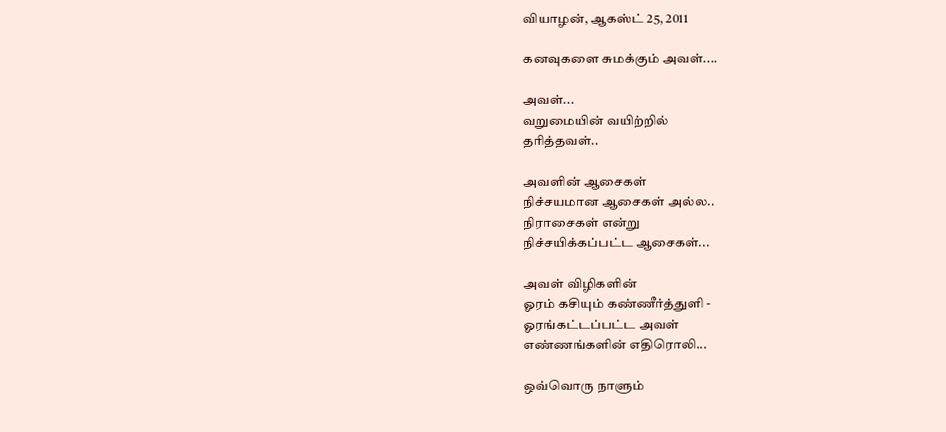வியாழன், ஆகஸ்ட் 25, 2011

கனவுகளை சுமக்கும் அவள்....

அவள்...
வறுமையின் வயிற்றில்
தரித்தவள்..

அவளின் ஆசைகள்
நிச்சயமான ஆசைகள் அல்ல..
நிராசைகள் என்று
நிச்சயிக்கப்பட்ட ஆசைகள்...

அவள் விழிகளின்
ஓரம் கசியும் கண்ணீர்த்துளி -
ஓரங்கட்டப்பட்ட அவள்
எண்ணங்களின் எதிரொலி...

ஒவ்வொரு நாளும்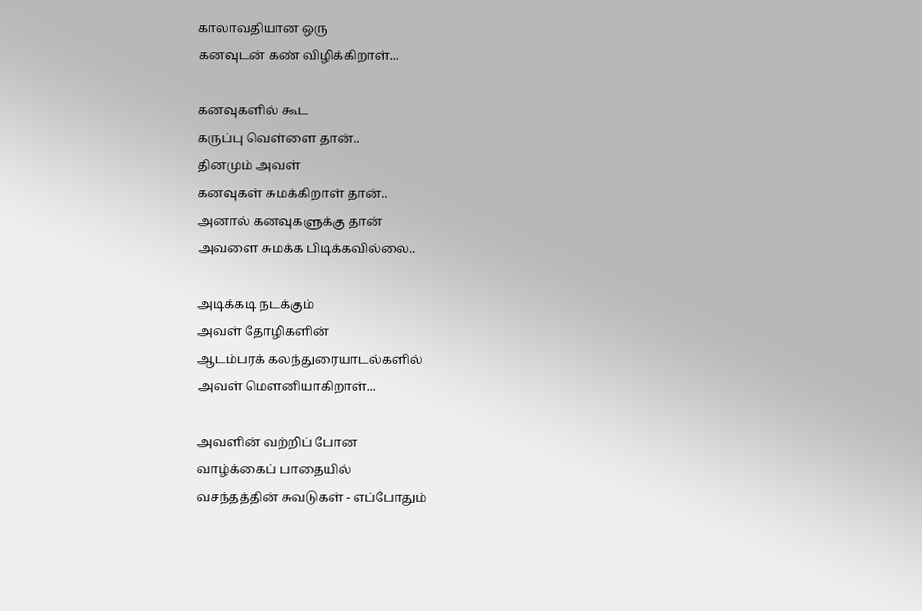காலாவதியான ஒரு
கனவுடன் கண் விழிக்கிறாள்...

கனவுகளில் கூட
கருப்பு வெள்ளை தான்..
தினமும் அவள்
கனவுகள் சுமக்கிறாள் தான்..
அனால் கனவுகளுக்கு தான்
அவளை சுமக்க பிடிக்கவில்லை..

அடிக்கடி நடக்கும்
அவள் தோழிகளின்
ஆடம்பரக் கலந்துரையாடல்களில்
அவள் மௌனியாகிறாள்...

அவளின் வற்றிப் போன
வாழ்க்கைப் பாதையில்
வசந்தத்தின் சுவடுகள் - எப்போதும்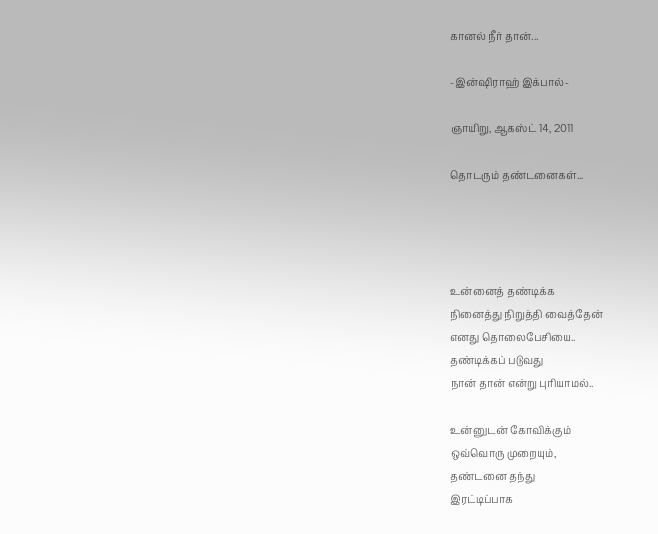கானல் நீர் தான்...

-இன்ஷிராஹ் இக்பால்-

ஞாயிறு, ஆகஸ்ட் 14, 2011

தொடரும் தண்டனைகள்...




உன்னைத் தண்டிக்க
நினைத்து நிறுத்தி வைத்தேன்
எனது தொலைபேசியை..
தண்டிக்கப் படுவது
நான் தான் என்று புரியாமல்..

உன்னுடன் கோவிக்கும்
ஒவ்வொரு முறையும்,
தண்டனை தந்து
இரட்டிப்பாக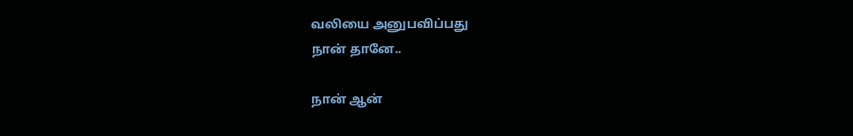வலியை அனுபவிப்பது
நான் தானே..

நான் ஆன்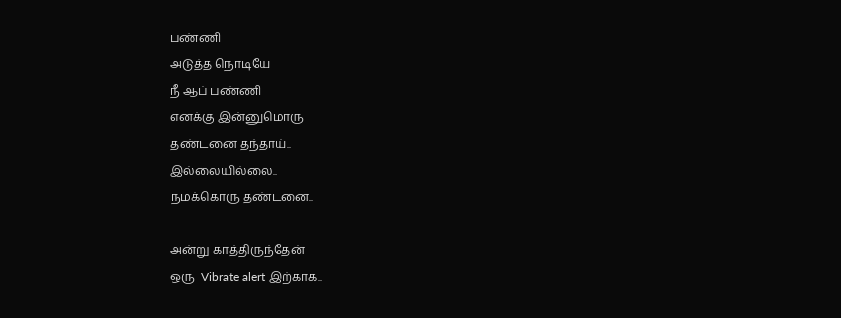பண்ணி
அடுத்த நொடியே
நீ ஆப் பண்ணி
எனக்கு இன்னுமொரு
தண்டனை தந்தாய்..
இல்லையில்லை..
நமக்கொரு தண்டனை..

அன்று காத்திருந்தேன்
ஒரு  Vibrate alert இற்காக..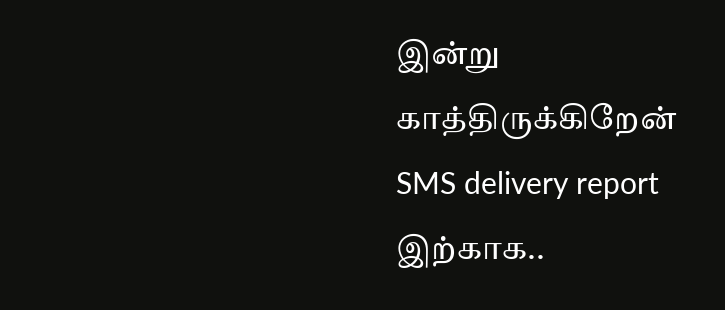இன்று காத்திருக்கிறேன்
SMS delivery report இற்காக..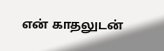என் காதலுடன்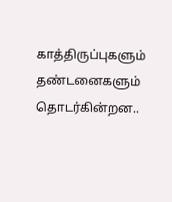காத்திருப்புகளும்
தண்டனைகளும்
தொடர்கின்றன..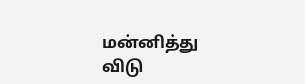மன்னித்து விடு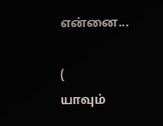என்னை...

(
யாவும்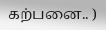கற்பனை.. )